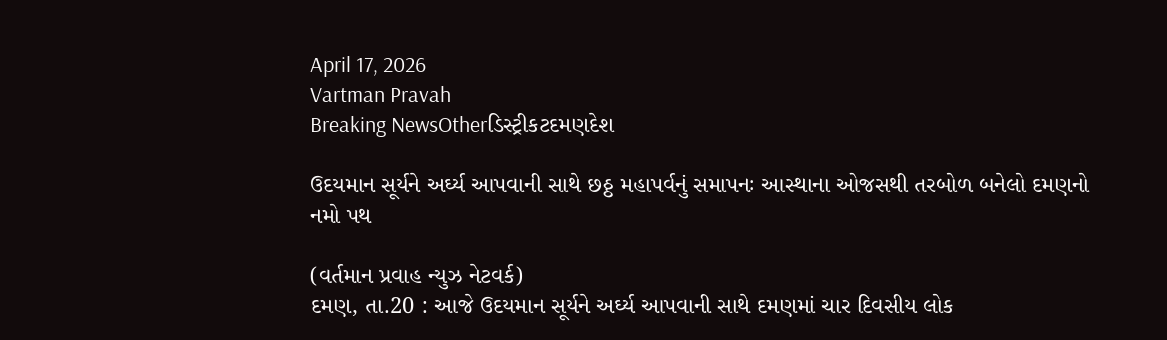April 17, 2026
Vartman Pravah
Breaking NewsOtherડિસ્ટ્રીકટદમણદેશ

ઉદયમાન સૂર્યને અર્ઘ્‍ય આપવાની સાથે છઠ્ઠ મહાપર્વનું સમાપનઃ આસ્‍થાના ઓજસથી તરબોળ બનેલો દમણનો નમો પથ

(વર્તમાન પ્રવાહ ન્‍યુઝ નેટવર્ક)
દમણ, તા.20 : આજે ઉદયમાન સૂર્યને અર્ઘ્‍ય આપવાની સાથે દમણમાં ચાર દિવસીય લોક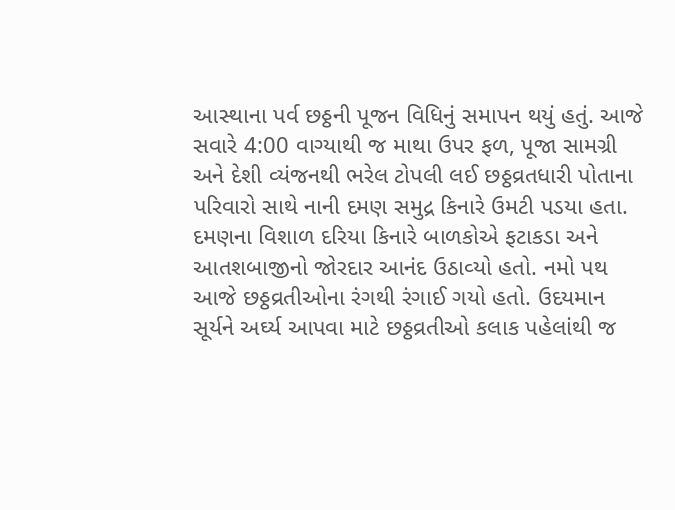આસ્‍થાના પર્વ છઠ્ઠની પૂજન વિધિનું સમાપન થયું હતું. આજે સવારે 4:00 વાગ્‍યાથી જ માથા ઉપર ફળ, પૂજા સામગ્રી અને દેશી વ્‍યંજનથી ભરેલ ટોપલી લઈ છઠ્ઠવ્રતધારી પોતાના પરિવારો સાથે નાની દમણ સમુદ્ર કિનારે ઉમટી પડયા હતા.
દમણના વિશાળ દરિયા કિનારે બાળકોએ ફટાકડા અને આતશબાજીનો જોરદાર આનંદ ઉઠાવ્‍યો હતો. નમો પથ આજે છઠ્ઠવ્રતીઓના રંગથી રંગાઈ ગયો હતો. ઉદયમાન સૂર્યને અર્ઘ્‍ય આપવા માટે છઠ્ઠવ્રતીઓ કલાક પહેલાંથી જ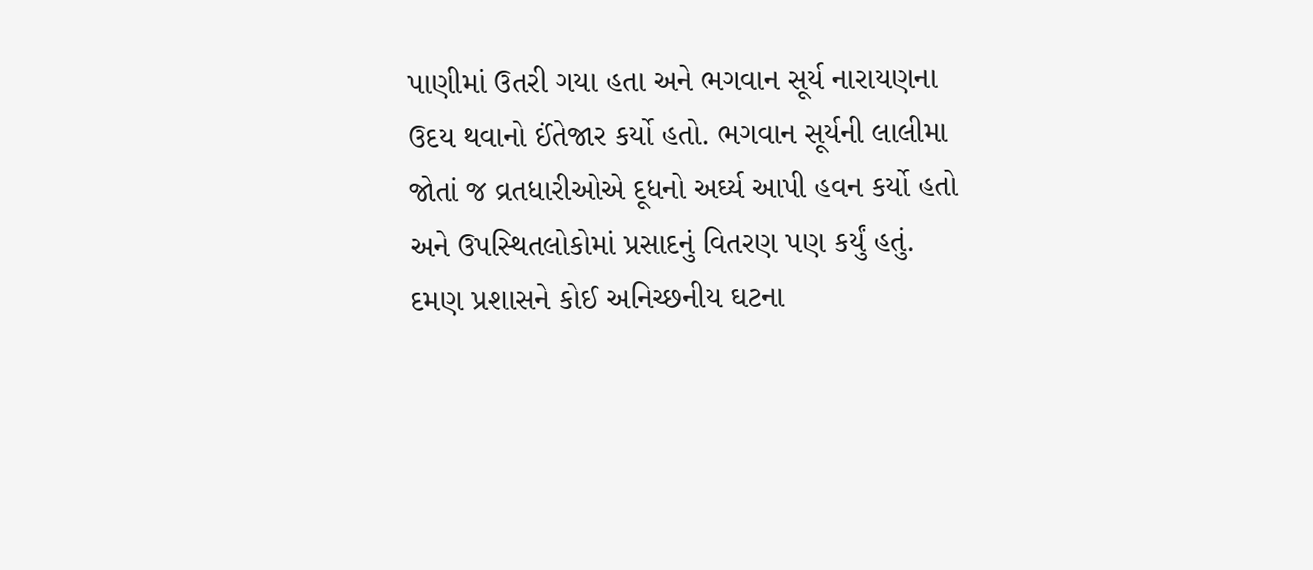પાણીમાં ઉતરી ગયા હતા અને ભગવાન સૂર્ય નારાયણના ઉદય થવાનો ઈંતેજાર કર્યો હતો. ભગવાન સૂર્યની લાલીમા જોતાં જ વ્રતધારીઓએ દૂધનો અર્ઘ્‍ય આપી હવન કર્યો હતો અને ઉપસ્‍થિતલોકોમાં પ્રસાદનું વિતરણ પણ કર્યું હતું.
દમણ પ્રશાસને કોઈ અનિચ્‍છનીય ઘટના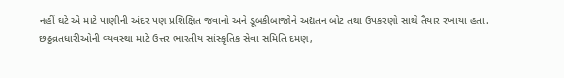નહીં ઘટે એ માટે પાણીની અંદર પણ પ્રશિક્ષિત જવાનો અને ડૂબકીબાજોને અદ્યતન બોટ તથા ઉપકરણો સાથે તૈયાર રખાયા હતા.
છઠ્ઠવ્રતધારીઓની વ્‍યવસ્‍થા માટે ઉત્તર ભારતીય સાંસ્‍કૃતિક સેવા સમિતિ દમણ,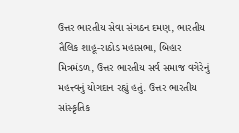ઉત્તર ભારતીય સેવા સંગઠન દમણ, ભારતીય તૈલિક શાહૂ-રાઠોડ મહાસભા, બિહાર મિત્રમંડળ, ઉત્તર ભારતીય સર્વ સમાજ વગેરેનું મહત્ત્વનું યોગદાન રહ્યું હતું. ઉત્તર ભારતીય સાંસ્‍કૃતિક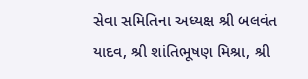સેવા સમિતિના અધ્‍યક્ષ શ્રી બલવંત યાદવ, શ્રી શાંતિભૂષણ મિશ્રા, શ્રી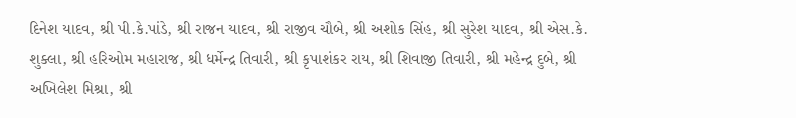દિનેશ યાદવ, શ્રી પી.કે.પાંડે, શ્રી રાજન યાદવ, શ્રી રાજીવ ચૌબે, શ્રી અશોક સિંહ, શ્રી સુરેશ યાદવ, શ્રી એસ.કે. શુક્‍લા, શ્રી હરિઓમ મહારાજ, શ્રી ધર્મેન્‍દ્ર તિવારી, શ્રી કૃપાશંકર રાય, શ્રી શિવાજી તિવારી, શ્રી મહેન્‍દ્ર દુબે, શ્રી અખિલેશ મિશ્રા, શ્રી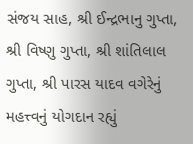સંજય સાહ, શ્રી ઈન્‍દ્રભાનુ ગુપ્તા, શ્રી વિષ્‍ણુ ગુપ્તા, શ્રી શાંતિલાલ ગુપ્તા, શ્રી પારસ યાદવ વગેરેનું મહત્ત્વનું યોગદાન રહ્યું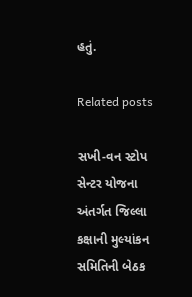હતું.

Related posts

સખી-વન સ્‍ટોપ સેન્‍ટર યોજના અંતર્ગત જિલ્લા કક્ષાની મુલ્‍યાંકન સમિતિની બેઠક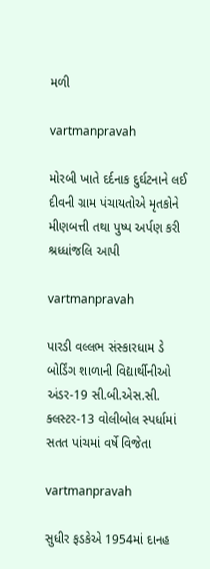મળી

vartmanpravah

મોરબી ખાતે દર્દનાક દુર્ઘટનાને લઈ દીવની ગ્રામ પંચાયતોએ મૃતકોને મીણબત્તી તથા પુષ્‍પ અર્પણ કરી શ્રધ્‍ધાંજલિ આપી

vartmanpravah

પારડી વલ્લભ સંસ્‍કારધામ ડે બોર્ડિંગ શાળાની વિદ્યાર્થીનીઓ અંડર-19 સી.બી.એસ.સી. ક્લસ્ટર-13 વોલીબોલ સ્‍પર્ધામાં સતત પાંચમાં વર્ષે વિજેતા

vartmanpravah

સુધીર ફડકેએ 1954માં દાનહ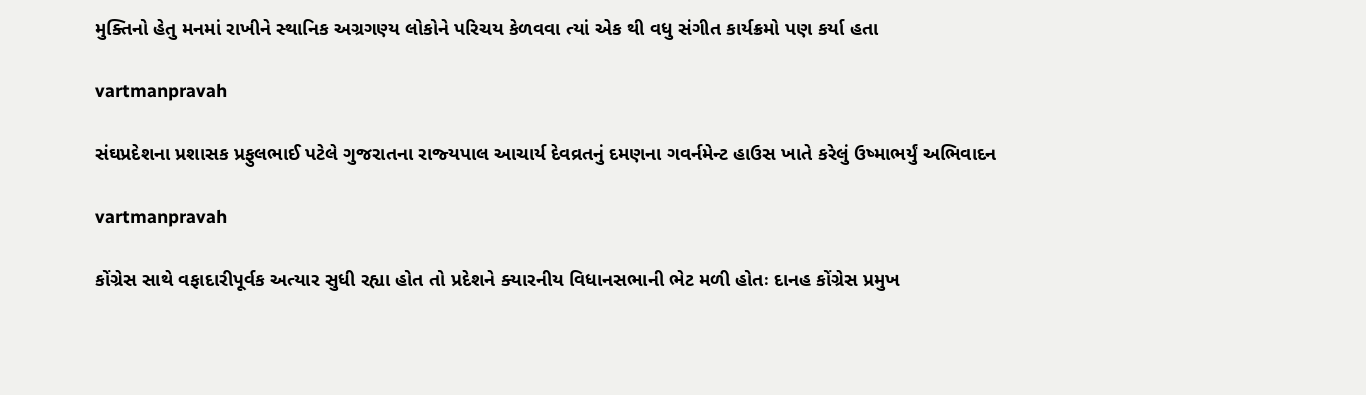મુક્‍તિનો હેતુ મનમાં રાખીને સ્‍થાનિક અગ્રગણ્‍ય લોકોને પરિચય કેળવવા ત્‍યાં એક થી વધુ સંગીત કાર્યક્રમો પણ કર્યા હતા

vartmanpravah

સંઘપ્રદેશના પ્રશાસક પ્રફુલભાઈ પટેલે ગુજરાતના રાજ્‍યપાલ આચાર્ય દેવવ્રતનું દમણના ગવર્નમેન્‍ટ હાઉસ ખાતે કરેલું ઉષ્‍માભર્યું અભિવાદન

vartmanpravah

કોંગ્રેસ સાથે વફાદારીપૂર્વક અત્‍યાર સુધી રહ્યા હોત તો પ્રદેશને ક્‍યારનીય વિધાનસભાની ભેટ મળી હોતઃ દાનહ કોંગ્રેસ પ્રમુખ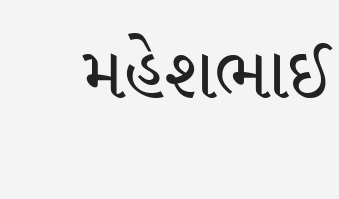મહેશભાઈ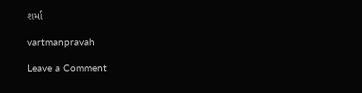શર્મા

vartmanpravah

Leave a Comment